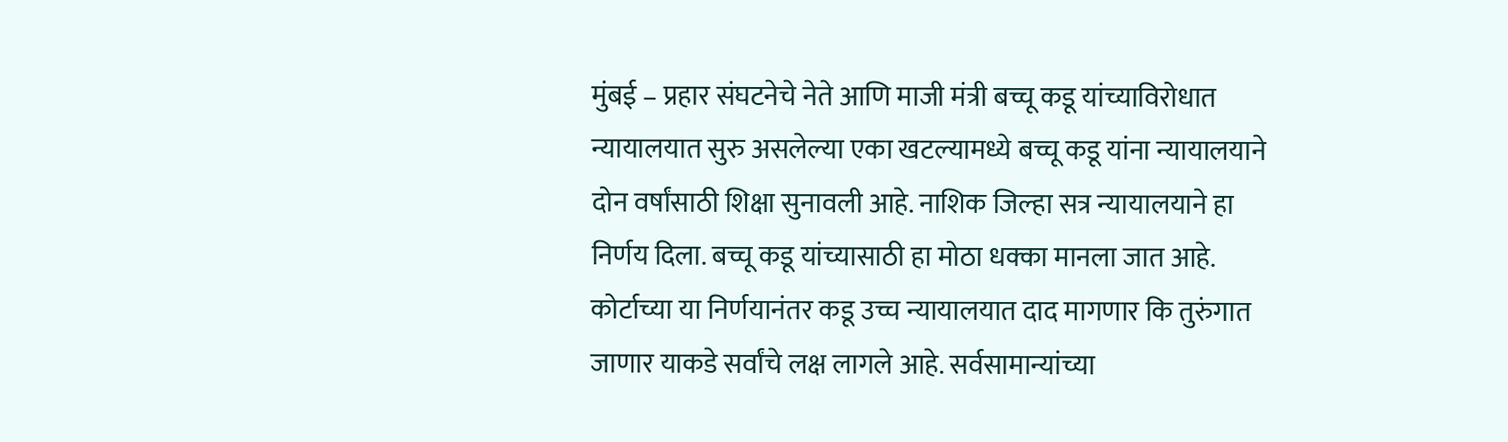मुंबई – प्रहार संघटनेचे नेते आणि माजी मंत्री बच्चू कडू यांच्याविरोधात न्यायालयात सुरु असलेल्या एका खटल्यामध्ये बच्चू कडू यांना न्यायालयाने दोन वर्षांसाठी शिक्षा सुनावली आहे. नाशिक जिल्हा सत्र न्यायालयाने हा निर्णय दिला. बच्चू कडू यांच्यासाठी हा मोठा धक्का मानला जात आहे. कोर्टाच्या या निर्णयानंतर कडू उच्च न्यायालयात दाद मागणार कि तुरुंगात जाणार याकडे सर्वांचे लक्ष लागले आहे. सर्वसामान्यांच्या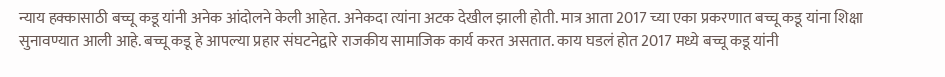न्याय हक्कासाठी बच्चू कडू यांनी अनेक आंदोलने केली आहेत. अनेकदा त्यांना अटक देखील झाली होती. मात्र आता 2017 च्या एका प्रकरणात बच्चू कडू यांना शिक्षा सुनावण्यात आली आहे. बच्चू कडू हे आपल्या प्रहार संघटनेद्वारे राजकीय सामाजिक कार्य करत असतात. काय घडलं होत 2017 मध्ये बच्चू कडू यांनी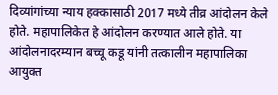दिव्यांगांच्या न्याय हक्कासाठी 2017 मध्ये तीव्र आंदोलन केले होते. महापालिकेत हे आंदोलन करण्यात आले होते. या आंदोलनादरम्यान बच्चू कडू यांनी तत्कालीन महापालिका आयुक्त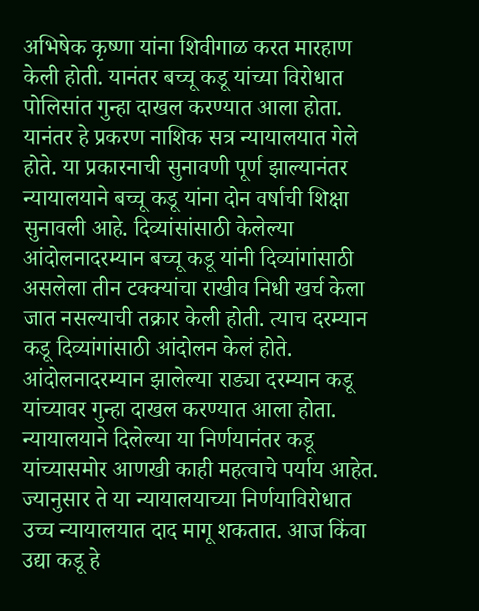अभिषेक कृष्णा यांना शिवीगाळ करत मारहाण केली होती. यानंतर बच्चू कडू यांच्या विरोधात पोलिसांत गुन्हा दाखल करण्यात आला होता. यानंतर हे प्रकरण नाशिक सत्र न्यायालयात गेले होते. या प्रकारनाची सुनावणी पूर्ण झाल्यानंतर न्यायालयाने बच्चू कडू यांना दोन वर्षाची शिक्षा सुनावली आहे. दिव्यांसांसाठी केलेल्या आंदोलनादरम्यान बच्चू कडू यांनी दिव्यांगांसाठी असलेला तीन टक्क्यांचा राखीव निधी खर्च केला जात नसल्याची तक्रार केली होती. त्याच दरम्यान कडू दिव्यांगांसाठी आंदोलन केलं होते. आंदोलनादरम्यान झालेल्या राड्या दरम्यान कडू यांच्यावर गुन्हा दाखल करण्यात आला होता. न्यायालयाने दिलेल्या या निर्णयानंतर कडू यांच्यासमोर आणखी काही महत्वाचे पर्याय आहेत. ज्यानुसार ते या न्यायालयाच्या निर्णयाविरोधात उच्च न्यायालयात दाद मागू शकतात. आज किंवा उद्या कडू हे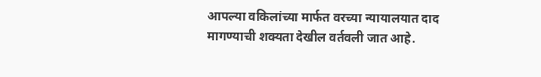आपल्या वकिलांच्या मार्फत वरच्या न्यायालयात दाद मागण्याची शक्यता देखील वर्तवली जात आहे.